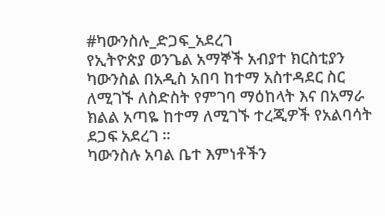#ካውንስሉ_ድጋፍ_አደረገ
የኢትዮጵያ ወንጌል አማኞች አብያተ ክርስቲያን ካውንስል በአዲስ አበባ ከተማ አስተዳደር ስር ለሚገኙ ለስድስት የምገባ ማዕከላት እና በአማራ ክልል አጣዬ ከተማ ለሚገኙ ተረጂዎች የአልባሳት ደጋፍ አደረገ ።
ካውንስሉ አባል ቤተ እምነቶችን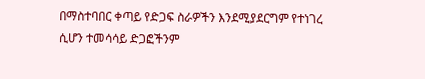በማስተባበር ቀጣይ የድጋፍ ስራዎችን እንደሚያደርግም የተነገረ ሲሆን ተመሳሳይ ድጋፎችንም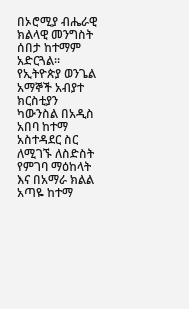በኦሮሚያ ብሔራዊ ክልላዊ መንግስት ሰበታ ከተማም አድርጓል።
የኢትዮጵያ ወንጌል አማኞች አብያተ ክርስቲያን ካውንስል በአዲስ አበባ ከተማ አስተዳደር ስር ለሚገኙ ለስድስት የምገባ ማዕከላት እና በአማራ ክልል አጣዬ ከተማ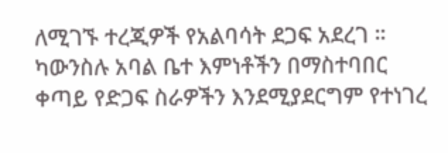ለሚገኙ ተረጂዎች የአልባሳት ደጋፍ አደረገ ።
ካውንስሉ አባል ቤተ እምነቶችን በማስተባበር ቀጣይ የድጋፍ ስራዎችን እንደሚያደርግም የተነገረ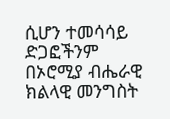ሲሆን ተመሳሳይ ድጋፎችንም በኦሮሚያ ብሔራዊ ክልላዊ መንግስት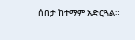ሰበታ ከተማም አድርጓል።